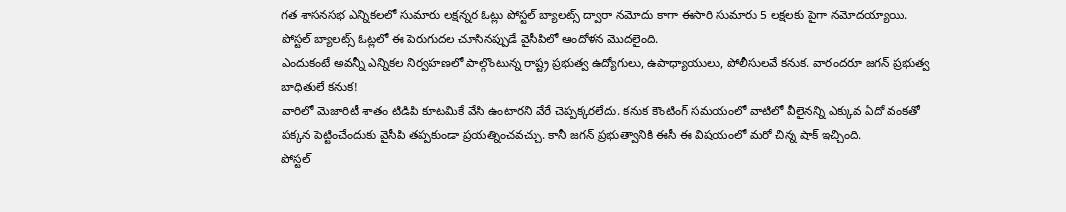గత శాసనసభ ఎన్నికలలో సుమారు లక్షన్నర ఓట్లు పోస్టల్ బ్యాలట్స్ ద్వారా నమోదు కాగా ఈసారి సుమారు 5 లక్షలకు పైగా నమోదయ్యాయి. పోస్టల్ బ్యాలట్స్ ఓట్లలో ఈ పెరుగుదల చూసినప్పుడే వైసీపిలో ఆందోళన మొదలైంది.
ఎందుకంటే అవన్నీ ఎన్నికల నిర్వహణలో పాల్గొంటున్న రాష్ట్ర ప్రభుత్వ ఉద్యోగులు, ఉపాధ్యాయులు, పోలీసులవే కనుక. వారందరూ జగన్ ప్రభుత్వ బాధితులే కనుక!
వారిలో మెజారిటీ శాతం టిడిపి కూటమికే వేసి ఉంటారని వేరే చెప్పక్కరలేదు. కనుక కౌంటింగ్ సమయంలో వాటిలో వీలైనన్ని ఎక్కువ ఏదో వంకతో పక్కన పెట్టించేందుకు వైసీపి తప్పకుండా ప్రయత్నించవచ్చు. కానీ జగన్ ప్రభుత్వానికి ఈసీ ఈ విషయంలో మరో చిన్న షాక్ ఇచ్చింది.
పోస్టల్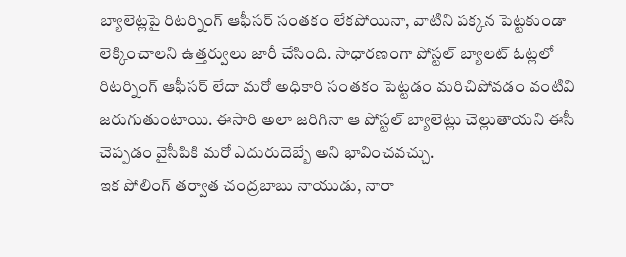బ్యాలెట్లపై రిటర్నింగ్ ఆఫీసర్ సంతకం లేకపోయినా, వాటిని పక్కన పెట్టకుండా లెక్కించాలని ఉత్తర్వులు జారీ చేసింది. సాధారణంగా పోస్టల్ బ్యాలట్ ఓట్లలో రిటర్నింగ్ ఆఫీసర్ లేదా మరో అధికారి సంతకం పెట్టడం మరిచిపోవడం వంటివి జరుగుతుంటాయి. ఈసారి అలా జరిగినా ఆ పోస్టల్ బ్యాలెట్లు చెల్లుతాయని ఈసీ చెప్పడం వైసీపికి మరో ఎదురుదెబ్బే అని భావించవచ్చు.
ఇక పోలింగ్ తర్వాత చంద్రబాబు నాయుడు, నారా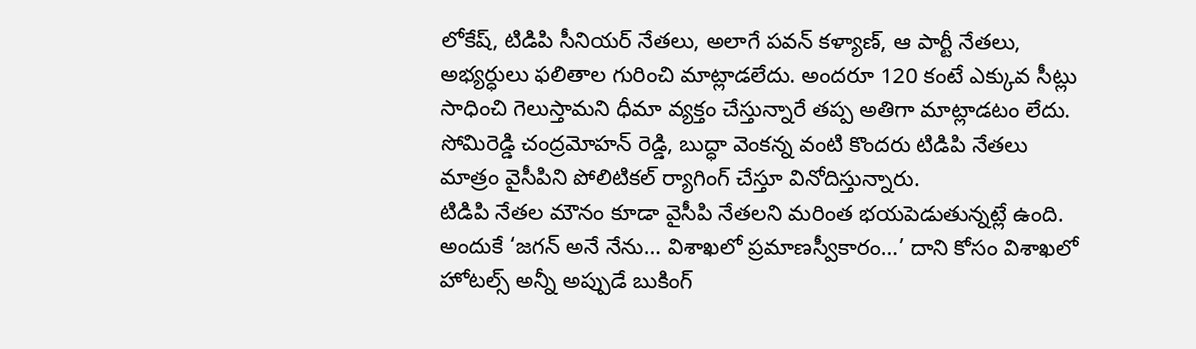లోకేష్, టిడిపి సీనియర్ నేతలు, అలాగే పవన్ కళ్యాణ్, ఆ పార్టీ నేతలు, అభ్యర్ధులు ఫలితాల గురించి మాట్లాడలేదు. అందరూ 120 కంటే ఎక్కువ సీట్లు సాధించి గెలుస్తామని ధీమా వ్యక్తం చేస్తున్నారే తప్ప అతిగా మాట్లాడటం లేదు. సోమిరెడ్డి చంద్రమోహన్ రెడ్డి, బుద్ధా వెంకన్న వంటి కొందరు టిడిపి నేతలు మాత్రం వైసీపిని పోలిటికల్ ర్యాగింగ్ చేస్తూ వినోదిస్తున్నారు.
టిడిపి నేతల మౌనం కూడా వైసీపి నేతలని మరింత భయపెడుతున్నట్లే ఉంది. అందుకే ‘జగన్ అనే నేను… విశాఖలో ప్రమాణస్వీకారం…’ దాని కోసం విశాఖలో హోటల్స్ అన్నీ అప్పుడే బుకింగ్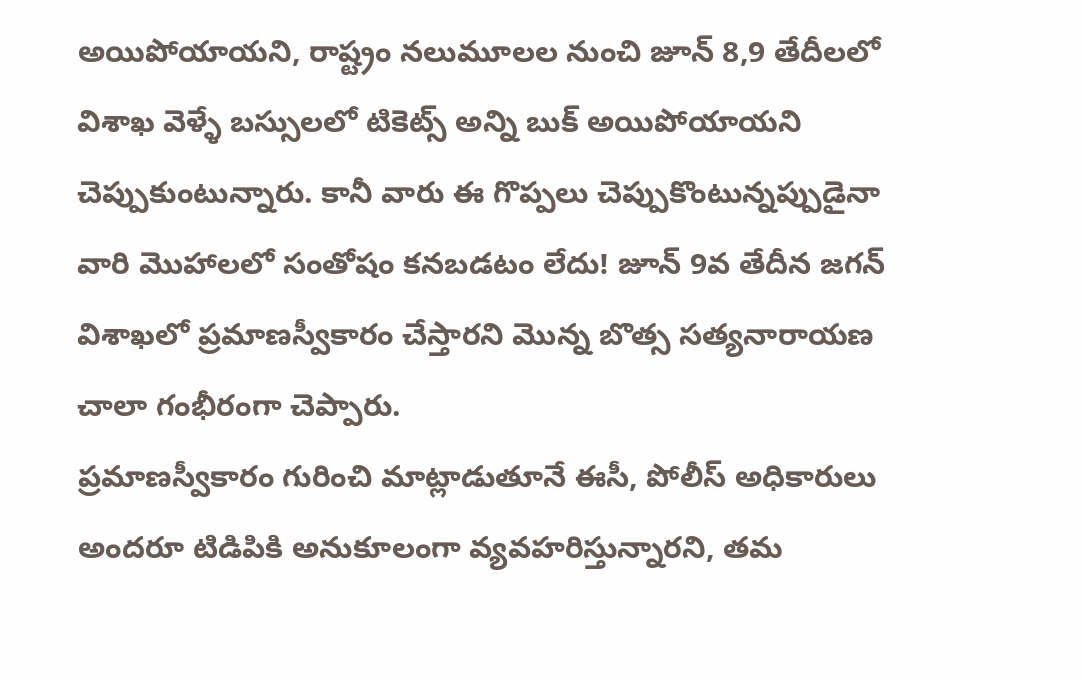అయిపోయాయని, రాష్ట్రం నలుమూలల నుంచి జూన్ 8,9 తేదీలలో విశాఖ వెళ్ళే బస్సులలో టికెట్స్ అన్ని బుక్ అయిపోయాయని చెప్పుకుంటున్నారు. కానీ వారు ఈ గొప్పలు చెప్పుకొంటున్నప్పుడైనా వారి మొహాలలో సంతోషం కనబడటం లేదు! జూన్ 9వ తేదీన జగన్ విశాఖలో ప్రమాణస్వీకారం చేస్తారని మొన్న బొత్స సత్యనారాయణ చాలా గంభీరంగా చెప్పారు.
ప్రమాణస్వీకారం గురించి మాట్లాడుతూనే ఈసీ, పోలీస్ అధికారులు అందరూ టిడిపికి అనుకూలంగా వ్యవహరిస్తున్నారని, తమ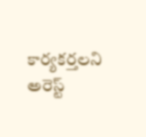కార్యకర్తలని అరెస్ట్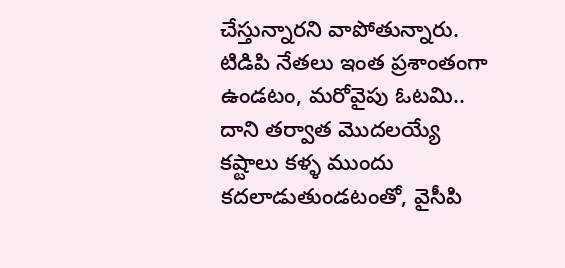చేస్తున్నారని వాపోతున్నారు.
టిడిపి నేతలు ఇంత ప్రశాంతంగా ఉండటం, మరోవైపు ఓటమి.. దాని తర్వాత మొదలయ్యే కష్టాలు కళ్ళ ముందు కదలాడుతుండటంతో, వైసీపి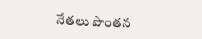నేతలు పొంతన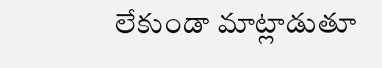లేకుండా మాట్లాడుతూ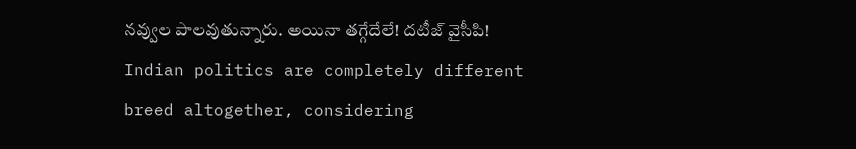నవ్వుల పాలవుతున్నారు. అయినా తగ్గేదేలే! దటీజ్ వైసీపి!
Indian politics are completely different breed altogether, considering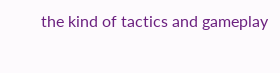the kind of tactics and gameplay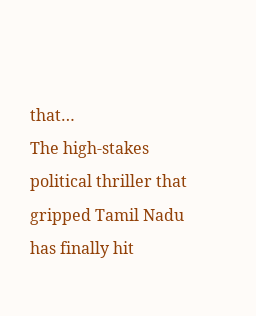that…
The high-stakes political thriller that gripped Tamil Nadu has finally hit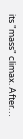its "mass" climax. After…